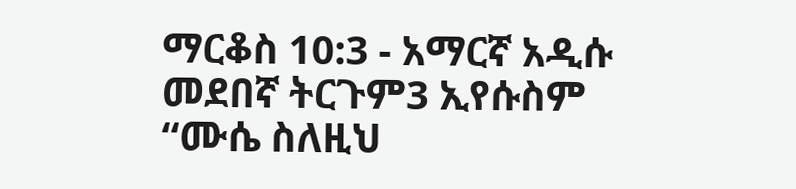ማርቆስ 10:3 - አማርኛ አዲሱ መደበኛ ትርጉም3 ኢየሱስም “ሙሴ ስለዚህ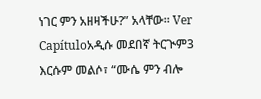ነገር ምን አዘዛችሁ?” አላቸው። Ver Capítuloአዲሱ መደበኛ ትርጒም3 እርሱም መልሶ፣ “ሙሴ ምን ብሎ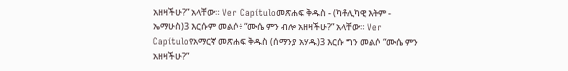አዘዛችሁ?” አላቸው። Ver Capítuloመጽሐፍ ቅዱስ - (ካቶሊካዊ እትም - ኤማሁስ)3 እርሱም መልሶ፥ “ሙሴ ምን ብሎ አዘዛችሁ?” አላቸው። Ver Capítuloየአማርኛ መጽሐፍ ቅዱስ (ሰማንያ አሃዱ)3 እርሱ ግን መልሶ “ሙሴ ምን አዘዛችሁ?”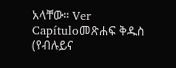አላቸው። Ver Capítuloመጽሐፍ ቅዱስ (የብሉይና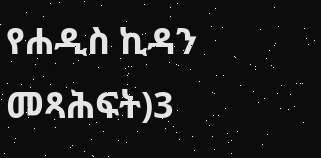የሐዲስ ኪዳን መጻሕፍት)3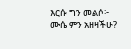እርሱ ግን መልሶ፦ ሙሴ ምን አዘዛችሁ?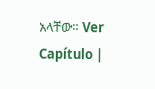አላቸው። Ver Capítulo |